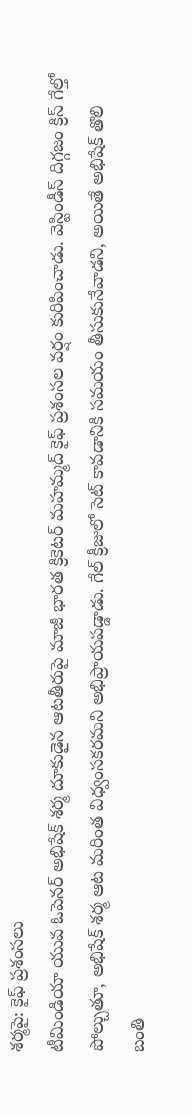శర్మపై: కైఫ్ ప్రశంసలు
టీమిండియా యువ ఓపెనర్ అభిషేక్ శర్మ దూకుడైన ఆటతీరుపై మాజీ భారత క్రికెటర్ మహమ్మద్ కైఫ్ ప్రశంసల వర్షం కురిపించాడు. వెస్టిండీస్ దిగ్గజం క్రిస్ గేల్తో పోల్చుతూ, అభిషేక్ శర్మ ఆట మరింత విధ్వంసకరమని అభిప్రాయపడ్డాడు. గేల్ క్రీజులో సెట్ కావడానికి సమయం తీసుకునేవాడని, అయితే అభిషేక్ తొలి బంతి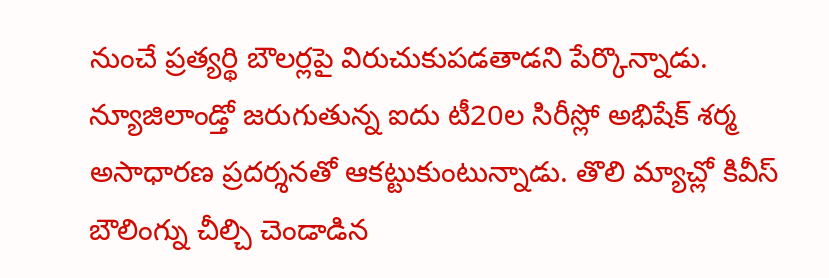నుంచే ప్రత్యర్థి బౌలర్లపై విరుచుకుపడతాడని పేర్కొన్నాడు.
న్యూజిలాండ్తో జరుగుతున్న ఐదు టీ20ల సిరీస్లో అభిషేక్ శర్మ అసాధారణ ప్రదర్శనతో ఆకట్టుకుంటున్నాడు. తొలి మ్యాచ్లో కివీస్ బౌలింగ్ను చీల్చి చెండాడిన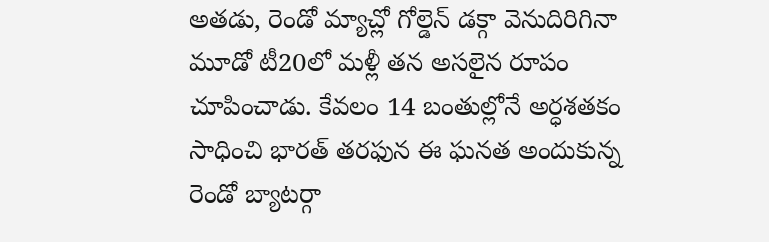అతడు, రెండో మ్యాచ్లో గోల్డెన్ డక్గా వెనుదిరిగినా మూడో టీ20లో మళ్లీ తన అసలైన రూపం చూపించాడు. కేవలం 14 బంతుల్లోనే అర్ధశతకం సాధించి భారత్ తరఫున ఈ ఘనత అందుకున్న రెండో బ్యాటర్గా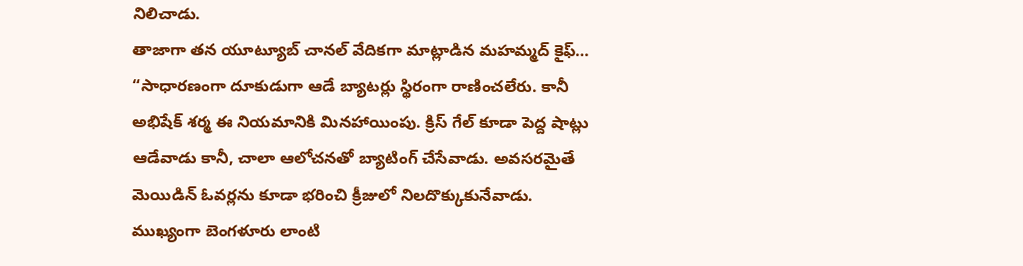నిలిచాడు.
తాజాగా తన యూట్యూబ్ చానల్ వేదికగా మాట్లాడిన మహమ్మద్ కైఫ్… “సాధారణంగా దూకుడుగా ఆడే బ్యాటర్లు స్థిరంగా రాణించలేరు. కానీ అభిషేక్ శర్మ ఈ నియమానికి మినహాయింపు. క్రిస్ గేల్ కూడా పెద్ద షాట్లు ఆడేవాడు కానీ, చాలా ఆలోచనతో బ్యాటింగ్ చేసేవాడు. అవసరమైతే మెయిడిన్ ఓవర్లను కూడా భరించి క్రీజులో నిలదొక్కుకునేవాడు. ముఖ్యంగా బెంగళూరు లాంటి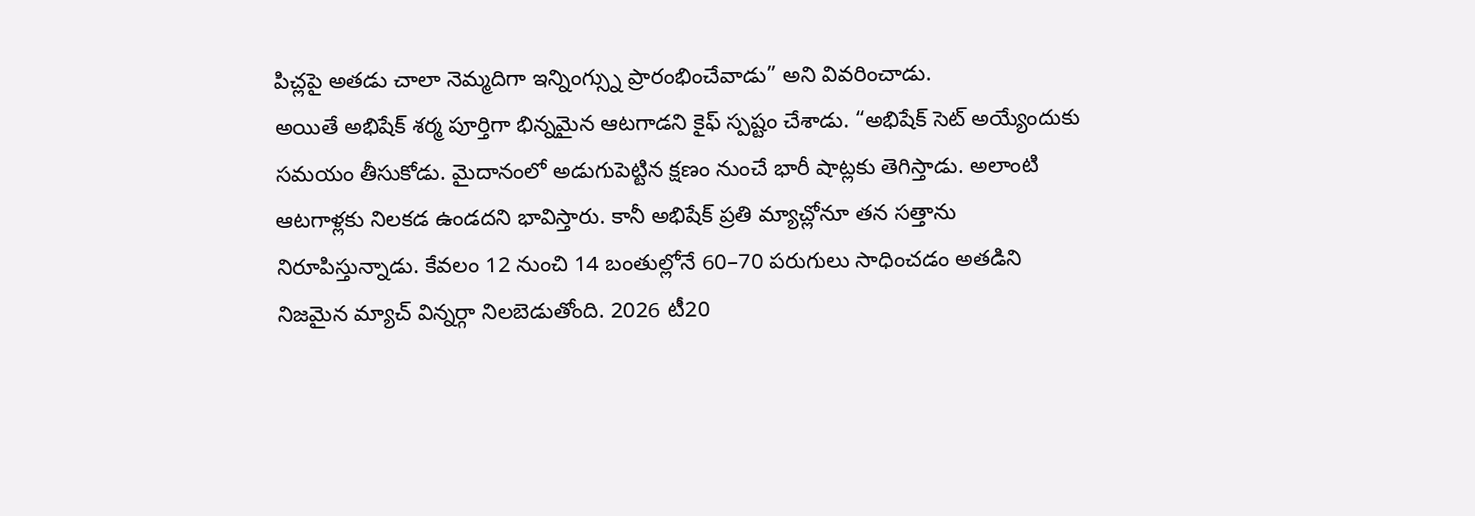పిచ్లపై అతడు చాలా నెమ్మదిగా ఇన్నింగ్స్ను ప్రారంభించేవాడు” అని వివరించాడు.
అయితే అభిషేక్ శర్మ పూర్తిగా భిన్నమైన ఆటగాడని కైఫ్ స్పష్టం చేశాడు. “అభిషేక్ సెట్ అయ్యేందుకు సమయం తీసుకోడు. మైదానంలో అడుగుపెట్టిన క్షణం నుంచే భారీ షాట్లకు తెగిస్తాడు. అలాంటి ఆటగాళ్లకు నిలకడ ఉండదని భావిస్తారు. కానీ అభిషేక్ ప్రతి మ్యాచ్లోనూ తన సత్తాను నిరూపిస్తున్నాడు. కేవలం 12 నుంచి 14 బంతుల్లోనే 60–70 పరుగులు సాధించడం అతడిని నిజమైన మ్యాచ్ విన్నర్గా నిలబెడుతోంది. 2026 టీ20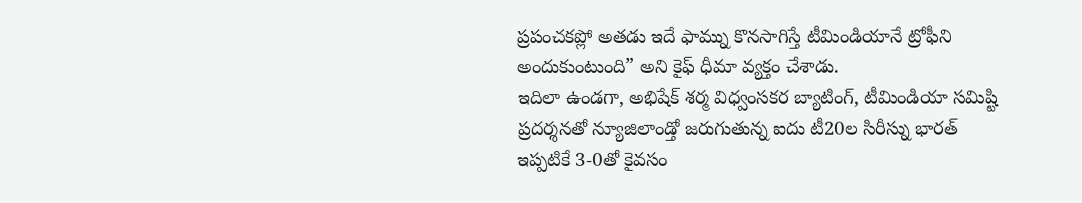ప్రపంచకప్లో అతడు ఇదే ఫామ్ను కొనసాగిస్తే టీమిండియానే ట్రోఫీని అందుకుంటుంది” అని కైఫ్ ధీమా వ్యక్తం చేశాడు.
ఇదిలా ఉండగా, అభిషేక్ శర్మ విధ్వంసకర బ్యాటింగ్, టీమిండియా సమిష్టి ప్రదర్శనతో న్యూజిలాండ్తో జరుగుతున్న ఐదు టీ20ల సిరీస్ను భారత్ ఇప్పటికే 3-0తో కైవసం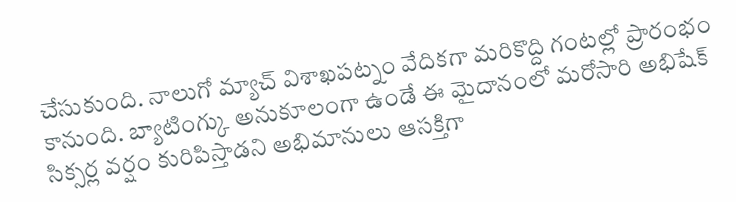చేసుకుంది. నాలుగో మ్యాచ్ విశాఖపట్నం వేదికగా మరికొద్ది గంటల్లో ప్రారంభం కానుంది. బ్యాటింగ్కు అనుకూలంగా ఉండే ఈ మైదానంలో మరోసారి అభిషేక్ సిక్సర్ల వర్షం కురిపిస్తాడని అభిమానులు ఆసక్తిగా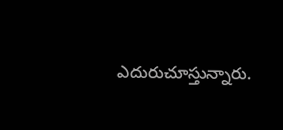ఎదురుచూస్తున్నారు.